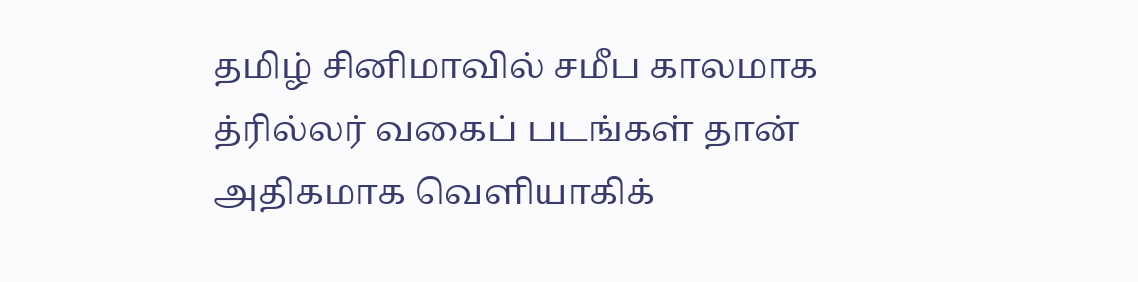தமிழ் சினிமாவில் சமீப காலமாக த்ரில்லர் வகைப் படங்கள் தான் அதிகமாக வெளியாகிக்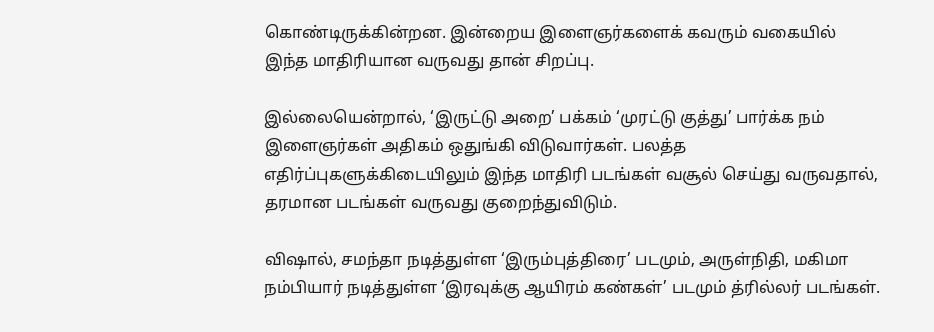கொண்டிருக்கின்றன. இன்றைய இளைஞர்களைக் கவரும் வகையில் இந்த மாதிரியான வருவது தான் சிறப்பு.

இல்லையென்றால், ‘இருட்டு அறை’ பக்கம் ‘முரட்டு குத்து’ பார்க்க நம் இளைஞர்கள் அதிகம் ஒதுங்கி விடுவார்கள். பலத்த எதிர்ப்புகளுக்கிடையிலும் இந்த மாதிரி படங்கள் வசூல் செய்து வருவதால், தரமான படங்கள் வருவது குறைந்துவிடும்.

விஷால், சமந்தா நடித்துள்ள ‘இரும்புத்திரை’ படமும், அருள்நிதி, மகிமா நம்பியார் நடித்துள்ள ‘இரவுக்கு ஆயிரம் கண்கள்’ படமும் த்ரில்லர் படங்கள்.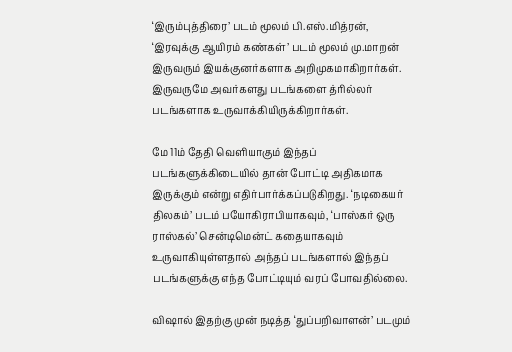‘இரும்புத்திரை’ படம் மூலம் பி.எஸ்.மித்ரன், ‘இரவுக்கு ஆயிரம் கண்கள்’ படம் மூலம் மு.மாறன் இருவரும் இயக்குனர்களாக அறிமுகமாகிறார்கள். இருவருமே அவர்களது படங்களை த்ரில்லர் படங்களாக உருவாக்கியிருக்கிறார்கள்.

மே 11ம் தேதி வெளியாகும் இந்தப் படங்களுக்கிடையில் தான் போட்டி அதிகமாக இருக்கும் என்று எதிர்பார்க்கப்படுகிறது. ‘நடிகையர் திலகம்’ படம் பயோகிராபியாகவும், ‘பாஸ்கர் ஒரு ராஸ்கல்’ சென்டிமென்ட் கதையாகவும் உருவாகியுள்ளதால் அந்தப் படங்களால் இந்தப் படங்களுக்கு எந்த போட்டியும் வரப் போவதில்லை.

விஷால் இதற்கு முன் நடித்த ‘துப்பறிவாளன்’ படமும்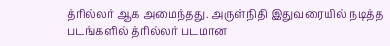த்ரில்லர் ஆக அமைந்தது. அருள்நிதி இதுவரையில் நடித்த படங்களில் த்ரில்லர் படமான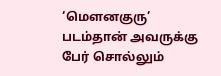‘மௌனகுரு’ படம்தான் அவருக்கு பேர் சொல்லும்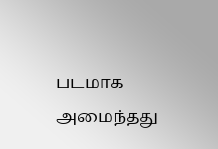படமாக அமைந்தது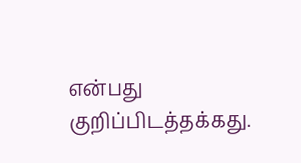என்பது குறிப்பிடத்தக்கது.